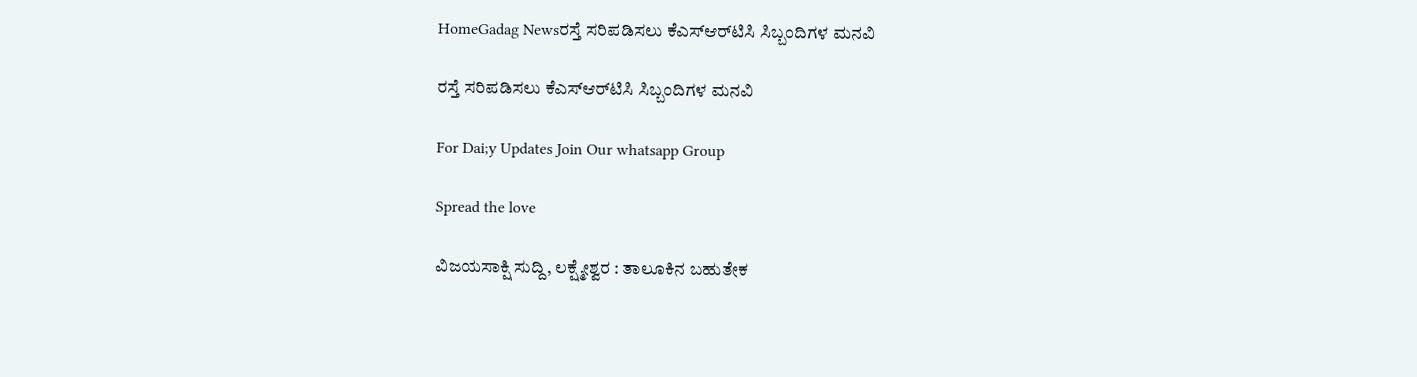HomeGadag Newsರಸ್ತೆ ಸರಿಪಡಿಸಲು ಕೆಎಸ್‌ಆರ್‌ಟಿಸಿ ಸಿಬ್ಬಂದಿಗಳ ಮನವಿ

ರಸ್ತೆ ಸರಿಪಡಿಸಲು ಕೆಎಸ್‌ಆರ್‌ಟಿಸಿ ಸಿಬ್ಬಂದಿಗಳ ಮನವಿ

For Dai;y Updates Join Our whatsapp Group

Spread the love

ವಿಜಯಸಾಕ್ಷಿ ಸುದ್ದಿ, ಲಕ್ಷ್ಮೇಶ್ವರ : ತಾಲೂಕಿನ ಬಹುತೇಕ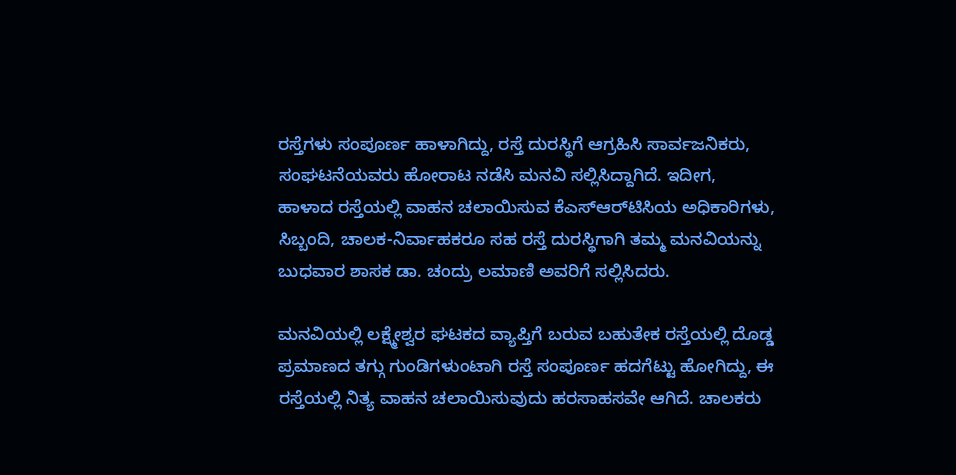ರಸ್ತೆಗಳು ಸಂಪೂರ್ಣ ಹಾಳಾಗಿದ್ದು, ರಸ್ತೆ ದುರಸ್ಥಿಗೆ ಆಗ್ರಹಿಸಿ ಸಾರ್ವಜನಿಕರು, ಸಂಘಟನೆಯವರು ಹೋರಾಟ ನಡೆಸಿ ಮನವಿ ಸಲ್ಲಿಸಿದ್ದಾಗಿದೆ. ಇದೀಗ, ಹಾಳಾದ ರಸ್ತೆಯಲ್ಲಿ ವಾಹನ ಚಲಾಯಿಸುವ ಕೆಎಸ್‌ಆರ್‌ಟಿಸಿಯ ಅಧಿಕಾರಿಗಳು, ಸಿಬ್ಬಂದಿ, ಚಾಲಕ-ನಿರ್ವಾಹಕರೂ ಸಹ ರಸ್ತೆ ದುರಸ್ಥಿಗಾಗಿ ತಮ್ಮ ಮನವಿಯನ್ನು ಬುಧವಾರ ಶಾಸಕ ಡಾ. ಚಂದ್ರು ಲಮಾಣಿ ಅವರಿಗೆ ಸಲ್ಲಿಸಿದರು.

ಮನವಿಯಲ್ಲಿ ಲಕ್ಷ್ಮೇಶ್ವರ ಘಟಕದ ವ್ಯಾಪ್ತಿಗೆ ಬರುವ ಬಹುತೇಕ ರಸ್ತೆಯಲ್ಲಿ ದೊಡ್ಡ ಪ್ರಮಾಣದ ತಗ್ಗು ಗುಂಡಿಗಳುಂಟಾಗಿ ರಸ್ತೆ ಸಂಪೂರ್ಣ ಹದಗೆಟ್ಟು ಹೋಗಿದ್ದು, ಈ ರಸ್ತೆಯಲ್ಲಿ ನಿತ್ಯ ವಾಹನ ಚಲಾಯಿಸುವುದು ಹರಸಾಹಸವೇ ಆಗಿದೆ. ಚಾಲಕರು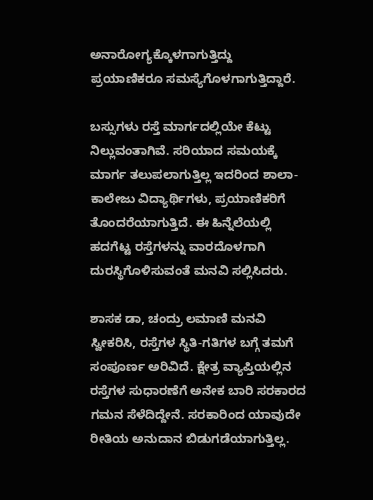ಅನಾರೋಗ್ಯಕ್ಕೊಳಗಾಗುತ್ತಿದ್ದು ಪ್ರಯಾಣಿಕರೂ ಸಮಸ್ಯೆಗೊಳಗಾಗುತ್ತಿದ್ದಾರೆ.

ಬಸ್ಸುಗಳು ರಸ್ತೆ ಮಾರ್ಗದಲ್ಲಿಯೇ ಕೆಟ್ಟು ನಿಲ್ಲುವಂತಾಗಿವೆ. ಸರಿಯಾದ ಸಮಯಕ್ಕೆ ಮಾರ್ಗ ತಲುಪಲಾಗುತ್ತಿಲ್ಲ ಇದರಿಂದ ಶಾಲಾ-ಕಾಲೇಜು ವಿದ್ಯಾರ್ಥಿಗಳು, ಪ್ರಯಾಣಿಕರಿಗೆ ತೊಂದರೆಯಾಗುತ್ತಿದೆ. ಈ ಹಿನ್ನೆಲೆಯಲ್ಲಿ ಹದಗೆಟ್ಟ ರಸ್ತೆಗಳನ್ನು ವಾರದೊಳಗಾಗಿ ದುರಸ್ಥಿಗೊಳಿಸುವಂತೆ ಮನವಿ ಸಲ್ಲಿಸಿದರು.

ಶಾಸಕ ಡಾ, ಚಂದ್ರು ಲಮಾಣಿ ಮನವಿ ಸ್ವೀಕರಿಸಿ, ರಸ್ತೆಗಳ ಸ್ಥಿತಿ-ಗತಿಗಳ ಬಗ್ಗೆ ತಮಗೆ ಸಂಪೂರ್ಣ ಅರಿವಿದೆ. ಕ್ಷೇತ್ರ ವ್ಯಾಪ್ತಿಯಲ್ಲಿನ ರಸ್ತೆಗಳ ಸುಧಾರಣೆಗೆ ಅನೇಕ ಬಾರಿ ಸರಕಾರದ ಗಮನ ಸೆಳೆದಿದ್ದೇನೆ. ಸರಕಾರಿಂದ ಯಾವುದೇ ರೀತಿಯ ಅನುದಾನ ಬಿಡುಗಡೆಯಾಗುತ್ತಿಲ್ಲ.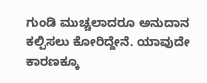ಗುಂಡಿ ಮುಚ್ಚಲಾದರೂ ಅನುದಾನ ಕಲ್ಪಿಸಲು ಕೋರಿದ್ದೇನೆ. ಯಾವುದೇ ಕಾರಣಕ್ಕೂ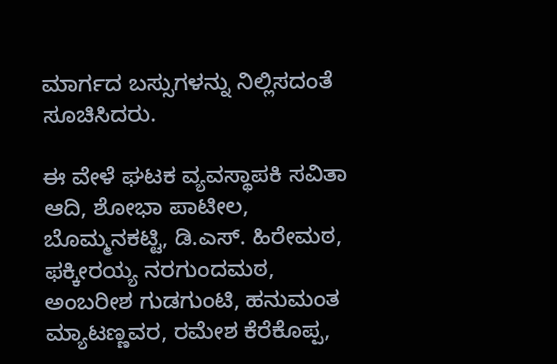ಮಾರ್ಗದ ಬಸ್ಸುಗಳನ್ನು ನಿಲ್ಲಿಸದಂತೆ ಸೂಚಿಸಿದರು.

ಈ ವೇಳೆ ಘಟಕ ವ್ಯವಸ್ಥಾಪಕಿ ಸವಿತಾ ಆದಿ, ಶೋಭಾ ಪಾಟೀಲ, ಬೊಮ್ಮನಕಟ್ಟಿ, ಡಿ.ಎಸ್. ಹಿರೇಮಠ, ಫಕ್ಕೀರಯ್ಯ ನರಗುಂದಮಠ, ಅಂಬರೀಶ ಗುಡಗುಂಟಿ, ಹನುಮಂತ ಮ್ಯಾಟಣ್ಣವರ, ರಮೇಶ ಕೆರೆಕೊಪ್ಪ,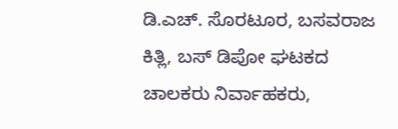ಡಿ.ಎಚ್. ಸೊರಟೂರ, ಬಸವರಾಜ ಕಿತ್ಲಿ, ಬಸ್ ಡಿಪೋ ಘಟಕದ ಚಾಲಕರು ನಿರ್ವಾಹಕರು,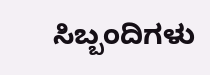ಸಿಬ್ಬಂದಿಗಳು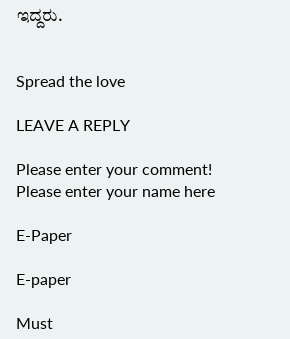ಇದ್ದರು.


Spread the love

LEAVE A REPLY

Please enter your comment!
Please enter your name here

E-Paper

E-paper

Must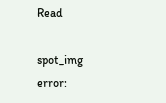Read

spot_img
error: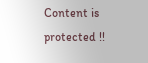Content is protected !!